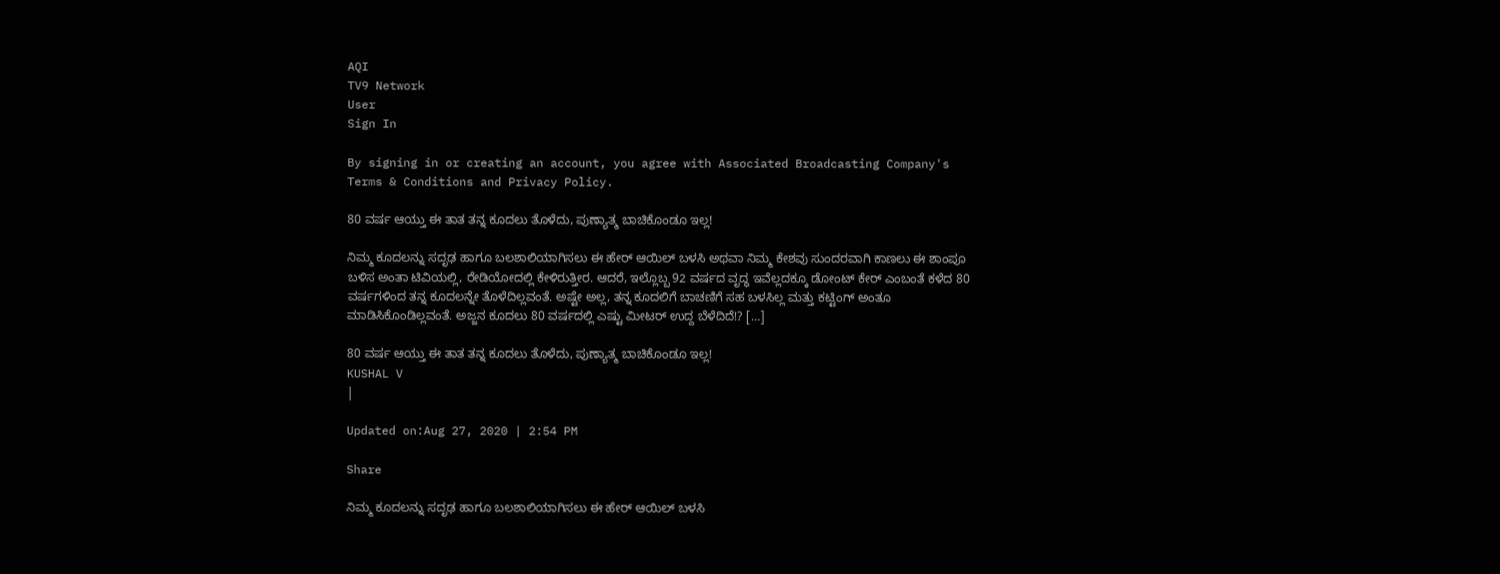AQI
TV9 Network
User
Sign In

By signing in or creating an account, you agree with Associated Broadcasting Company's Terms & Conditions and Privacy Policy.

80 ವರ್ಷ ಆಯ್ತು ಈ ತಾತ ತನ್ನ ಕೂದಲು ತೊಳೆದು, ಪುಣ್ಯಾತ್ಮ ಬಾಚಿಕೊಂಡೂ ಇಲ್ಲ!

ನಿಮ್ಮ ಕೂದಲನ್ನು ಸದೃಢ ಹಾಗೂ ಬಲಶಾಲಿಯಾಗಿಸಲು ಈ ಹೇರ್ ಆಯಿಲ್ ಬಳಸಿ ಅಥವಾ ನಿಮ್ಮ ಕೇಶವು ಸುಂದರವಾಗಿ ಕಾಣಲು ಈ ಶಾಂಪೂ ಬಳಿಸ ಅಂತಾ ಟಿವಿಯಲ್ಲಿ, ರೇಡಿಯೋದಲ್ಲಿ ಕೇಳಿರುತ್ತೀರ. ಆದರೆ, ಇಲ್ಲೊಬ್ಬ 92 ವರ್ಷದ ವೃದ್ಧ ಇವೆಲ್ಲದಕ್ಕೂ ಡೋಂಟ್ ಕೇರ್ ಎಂಬಂತೆ ಕಳೆದ 80 ವರ್ಷಗಳಿಂದ ತನ್ನ ಕೂದಲನ್ನೇ ತೊಳೆದಿಲ್ಲವಂತೆ. ಅಷ್ಟೇ ಅಲ್ಲ, ತನ್ನ ಕೂದಲಿಗೆ ಬಾಚಣಿಗೆ ಸಹ ಬಳಸಿಲ್ಲ ಮತ್ತು ಕಟ್ಟಿಂಗ್ ಅಂತೂ ಮಾಡಿಸಿಕೊಂಡಿಲ್ಲವಂತೆ. ಅಜ್ಜನ ಕೂದಲು 80 ವರ್ಷದಲ್ಲಿ ಎಷ್ಟು ಮೀಟರ್ ಉದ್ದ ಬೆಳೆದಿದೆ!? […]

80 ವರ್ಷ ಆಯ್ತು ಈ ತಾತ ತನ್ನ ಕೂದಲು ತೊಳೆದು, ಪುಣ್ಯಾತ್ಮ ಬಾಚಿಕೊಂಡೂ ಇಲ್ಲ!
KUSHAL V
|

Updated on:Aug 27, 2020 | 2:54 PM

Share

ನಿಮ್ಮ ಕೂದಲನ್ನು ಸದೃಢ ಹಾಗೂ ಬಲಶಾಲಿಯಾಗಿಸಲು ಈ ಹೇರ್ ಆಯಿಲ್ ಬಳಸಿ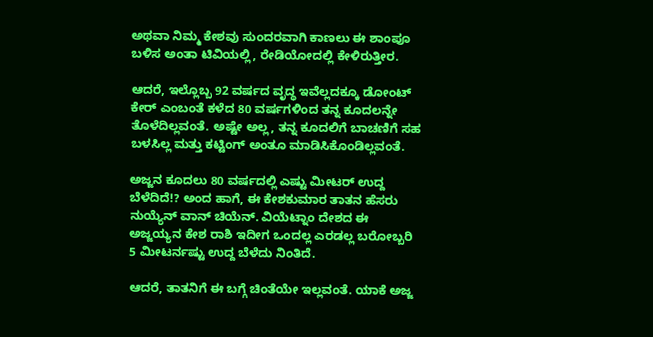ಅಥವಾ ನಿಮ್ಮ ಕೇಶವು ಸುಂದರವಾಗಿ ಕಾಣಲು ಈ ಶಾಂಪೂ ಬಳಿಸ ಅಂತಾ ಟಿವಿಯಲ್ಲಿ, ರೇಡಿಯೋದಲ್ಲಿ ಕೇಳಿರುತ್ತೀರ.

ಆದರೆ, ಇಲ್ಲೊಬ್ಬ 92 ವರ್ಷದ ವೃದ್ಧ ಇವೆಲ್ಲದಕ್ಕೂ ಡೋಂಟ್ ಕೇರ್ ಎಂಬಂತೆ ಕಳೆದ 80 ವರ್ಷಗಳಿಂದ ತನ್ನ ಕೂದಲನ್ನೇ ತೊಳೆದಿಲ್ಲವಂತೆ. ಅಷ್ಟೇ ಅಲ್ಲ, ತನ್ನ ಕೂದಲಿಗೆ ಬಾಚಣಿಗೆ ಸಹ ಬಳಸಿಲ್ಲ ಮತ್ತು ಕಟ್ಟಿಂಗ್ ಅಂತೂ ಮಾಡಿಸಿಕೊಂಡಿಲ್ಲವಂತೆ.

ಅಜ್ಜನ ಕೂದಲು 80 ವರ್ಷದಲ್ಲಿ ಎಷ್ಟು ಮೀಟರ್ ಉದ್ದ ಬೆಳೆದಿದೆ!? ಅಂದ ಹಾಗೆ, ಈ ಕೇಶಕುಮಾರ ತಾತನ ಹೆಸರು ನುಯ್ಯೆನ್ ವಾನ್ ಚಿಯೆನ್. ವಿಯೆಟ್ನಾಂ ದೇಶದ ಈ ಅಜ್ಜಯ್ಯನ ಕೇಶ ರಾಶಿ ಇದೀಗ ಒಂದಲ್ಲ ಎರಡಲ್ಲ ಬರೋಬ್ಬರಿ 5 ಮೀಟರ್ನಷ್ಟು ಉದ್ದ ಬೆಳೆದು ನಿಂತಿದೆ.

ಆದರೆ, ತಾತನಿಗೆ ಈ ಬಗ್ಗೆ ಚಿಂತೆಯೇ ಇಲ್ಲವಂತೆ. ಯಾಕೆ ಅಜ್ಜ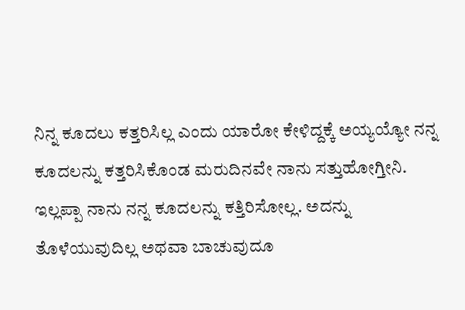ನಿನ್ನ ಕೂದಲು ಕತ್ತರಿಸಿಲ್ಲ ಎಂದು ಯಾರೋ ಕೇಳಿದ್ದಕ್ಕೆ ಅಯ್ಯಯ್ಯೋ ನನ್ನ ಕೂದಲನ್ನು ಕತ್ತರಿಸಿಕೊಂಡ ಮರುದಿನವೇ ನಾನು ಸತ್ತುಹೋಗ್ತೀನಿ. ಇಲ್ಲಪ್ಪಾ ನಾನು ನನ್ನ ಕೂದಲನ್ನು ಕತ್ತಿರಿಸೋಲ್ಲ. ಅದನ್ನು ತೊಳೆಯುವುದಿಲ್ಲ ಅಥವಾ ಬಾಚುವುದೂ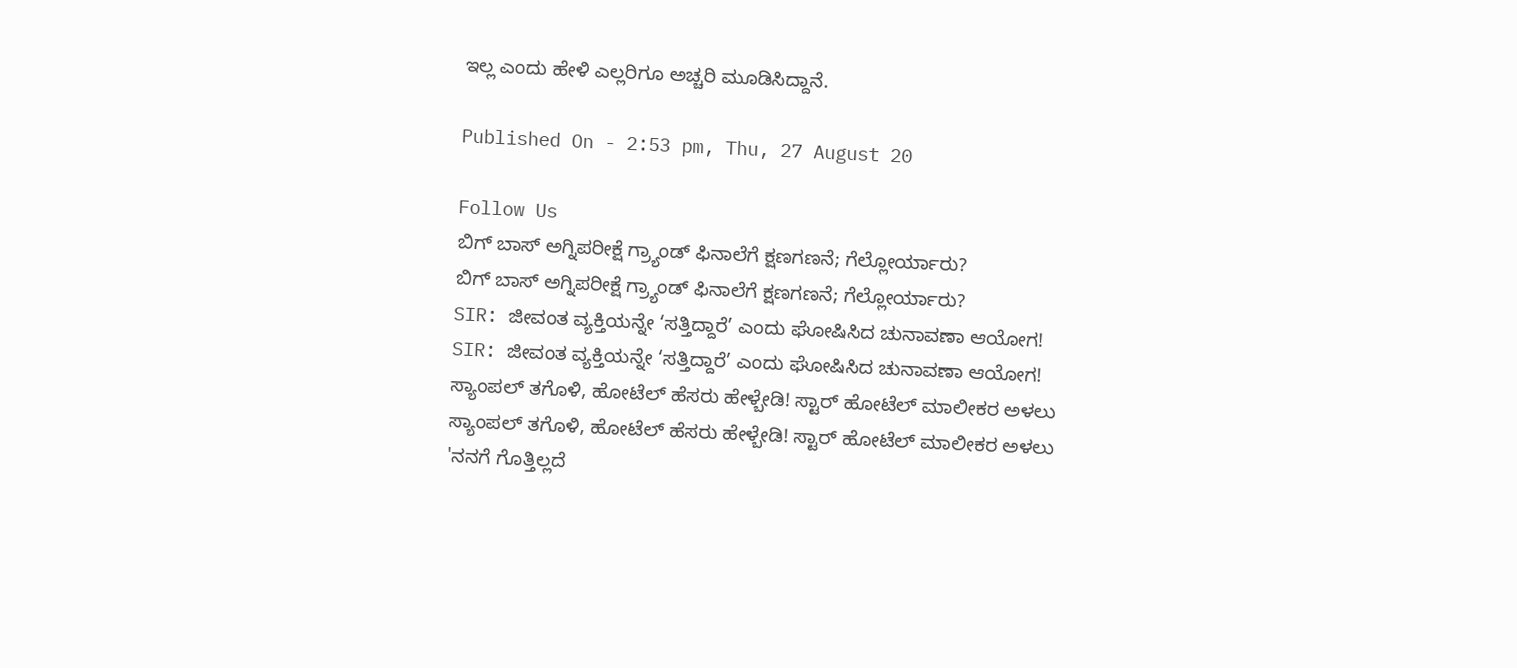ಇಲ್ಲ ಎಂದು ಹೇಳಿ ಎಲ್ಲರಿಗೂ ಅಚ್ಚರಿ ಮೂಡಿಸಿದ್ದಾನೆ.

Published On - 2:53 pm, Thu, 27 August 20

Follow Us
ಬಿಗ್ ಬಾಸ್ ಅಗ್ನಿಪರೀಕ್ಷೆ ಗ್ರ್ಯಾಂಡ್ ಫಿನಾಲೆಗೆ ಕ್ಷಣಗಣನೆ; ಗೆಲ್ಲೋರ್ಯಾರು?
ಬಿಗ್ ಬಾಸ್ ಅಗ್ನಿಪರೀಕ್ಷೆ ಗ್ರ್ಯಾಂಡ್ ಫಿನಾಲೆಗೆ ಕ್ಷಣಗಣನೆ; ಗೆಲ್ಲೋರ್ಯಾರು?
SIR: ಜೀವಂತ ವ್ಯಕ್ತಿಯನ್ನೇ ‘ಸತ್ತಿದ್ದಾರೆ’ ಎಂದು ಘೋಷಿಸಿದ ಚುನಾವಣಾ ಆಯೋಗ!
SIR: ಜೀವಂತ ವ್ಯಕ್ತಿಯನ್ನೇ ‘ಸತ್ತಿದ್ದಾರೆ’ ಎಂದು ಘೋಷಿಸಿದ ಚುನಾವಣಾ ಆಯೋಗ!
ಸ್ಯಾಂಪಲ್ ತಗೊಳಿ, ಹೋಟೆಲ್ ಹೆಸರು ಹೇಳ್ಬೇಡಿ! ಸ್ಟಾರ್ ಹೋಟೆಲ್ ಮಾಲೀಕರ ಅಳಲು
ಸ್ಯಾಂಪಲ್ ತಗೊಳಿ, ಹೋಟೆಲ್ ಹೆಸರು ಹೇಳ್ಬೇಡಿ! ಸ್ಟಾರ್ ಹೋಟೆಲ್ ಮಾಲೀಕರ ಅಳಲು
'ನನಗೆ ಗೊತ್ತಿಲ್ಲದೆ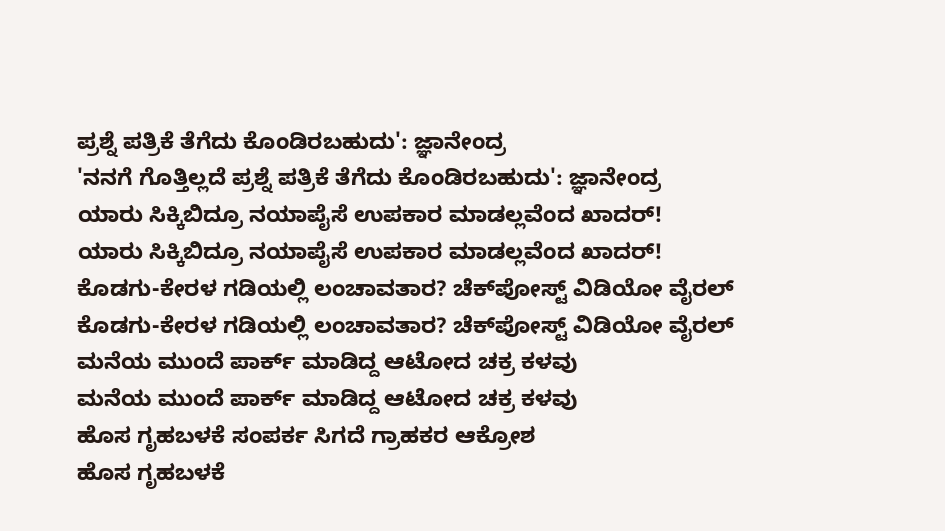ಪ್ರಶ್ನೆ ಪತ್ರಿಕೆ ತೆಗೆದು ಕೊಂಡಿರಬಹುದು': ಜ್ಞಾನೇಂದ್ರ
'ನನಗೆ ಗೊತ್ತಿಲ್ಲದೆ ಪ್ರಶ್ನೆ ಪತ್ರಿಕೆ ತೆಗೆದು ಕೊಂಡಿರಬಹುದು': ಜ್ಞಾನೇಂದ್ರ
ಯಾರು ಸಿಕ್ಕಿಬಿದ್ರೂ ನಯಾಪೈಸೆ ಉಪಕಾರ ಮಾಡಲ್ಲವೆಂದ ಖಾದರ್!
ಯಾರು ಸಿಕ್ಕಿಬಿದ್ರೂ ನಯಾಪೈಸೆ ಉಪಕಾರ ಮಾಡಲ್ಲವೆಂದ ಖಾದರ್!
ಕೊಡಗು-ಕೇರಳ ಗಡಿಯಲ್ಲಿ ಲಂಚಾವತಾರ? ಚೆಕ್‌ಪೋಸ್ಟ್‌ ವಿಡಿಯೋ ವೈರಲ್
ಕೊಡಗು-ಕೇರಳ ಗಡಿಯಲ್ಲಿ ಲಂಚಾವತಾರ? ಚೆಕ್‌ಪೋಸ್ಟ್‌ ವಿಡಿಯೋ ವೈರಲ್
ಮನೆಯ ಮುಂದೆ ಪಾರ್ಕ್ ಮಾಡಿದ್ದ ಆಟೋದ ಚಕ್ರ ಕಳವು
ಮನೆಯ ಮುಂದೆ ಪಾರ್ಕ್ ಮಾಡಿದ್ದ ಆಟೋದ ಚಕ್ರ ಕಳವು
ಹೊಸ ಗೃಹಬಳಕೆ ಸಂಪರ್ಕ ಸಿಗದೆ ಗ್ರಾಹಕರ ಆಕ್ರೋಶ
ಹೊಸ ಗೃಹಬಳಕೆ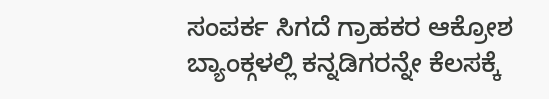ಸಂಪರ್ಕ ಸಿಗದೆ ಗ್ರಾಹಕರ ಆಕ್ರೋಶ
ಬ್ಯಾಂಕ್ಗಳಲ್ಲಿ ಕನ್ನಡಿಗರನ್ನೇ ಕೆಲಸಕ್ಕೆ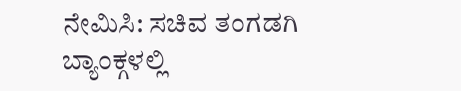ನೇಮಿಸಿ: ಸಚಿವ ತಂಗಡಗಿ
ಬ್ಯಾಂಕ್ಗಳಲ್ಲಿ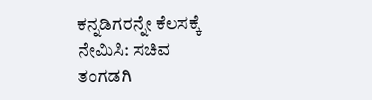ಕನ್ನಡಿಗರನ್ನೇ ಕೆಲಸಕ್ಕೆ ನೇಮಿಸಿ: ಸಚಿವ ತಂಗಡಗಿ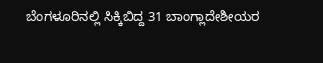ಬೆಂಗಳೂರಿನಲ್ಲಿ ಸಿಕ್ಕಿಬಿದ್ದ 31 ಬಾಂಗ್ಲಾದೇಶೀಯರ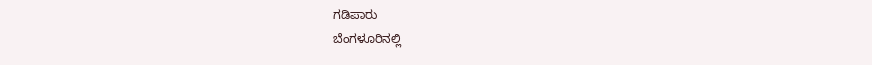ಗಡಿಪಾರು
ಬೆಂಗಳೂರಿನಲ್ಲಿ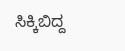ಸಿಕ್ಕಿಬಿದ್ದ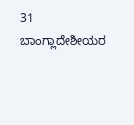31 ಬಾಂಗ್ಲಾದೇಶೀಯರ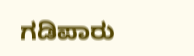ಗಡಿಪಾರು